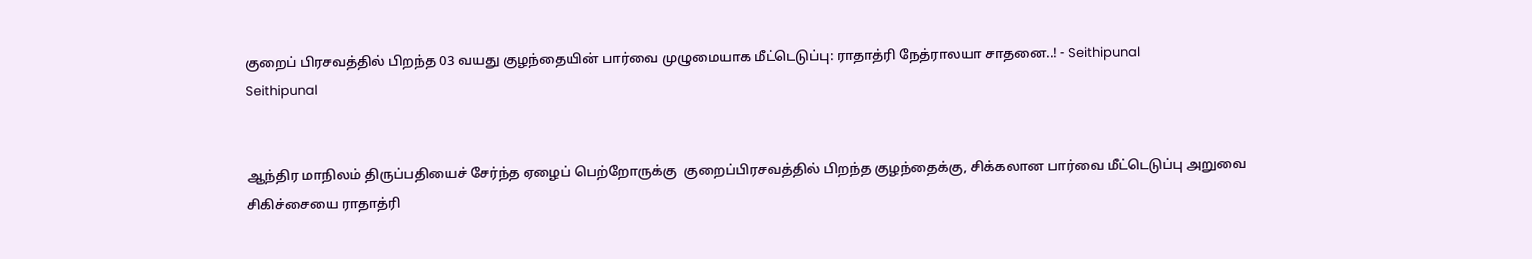குறைப் பிரசவத்தில் பிறந்த 03 வயது குழந்தையின் பார்வை முழுமையாக மீட்டெடுப்பு: ராதாத்ரி நேத்ராலயா சாதனை..! - Seithipunal
Seithipunal


ஆந்திர மாநிலம் திருப்பதியைச் சேர்ந்த ஏழைப் பெற்றோருக்கு  குறைப்பிரசவத்தில் பிறந்த குழந்தைக்கு, சிக்கலான பார்வை மீட்டெடுப்பு அறுவை சிகிச்சையை ராதாத்ரி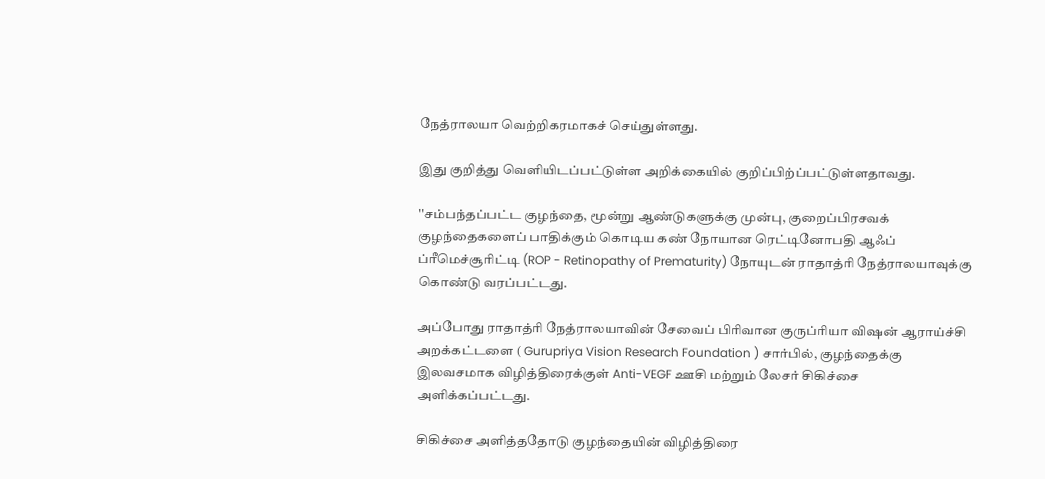நேத்ராலயா வெற்றிகரமாகச் செய்துள்ளது.

இது குறித்து வெளியிடப்பட்டுள்ள அறிக்கையில் குறிப்பிற்ப்பட்டுள்ளதாவது.

''சம்பந்தப்பட்ட குழந்தை, மூன்று ஆண்டுகளுக்கு முன்பு, குறைப்பிரசவக் குழந்தைகளைப் பாதிக்கும் கொடிய கண் நோயான ரெட்டினோபதி ஆஃப் ப்ரீமெச்சூரிட்டி (ROP - Retinopathy of Prematurity) நோயுடன் ராதாத்ரி நேத்ராலயாவுக்கு கொண்டு வரப்பட்டது.

அப்போது ராதாத்ரி நேத்ராலயாவின் சேவைப் பிரிவான குருப்ரியா விஷன் ஆராய்ச்சி அறக்கட்டளை ( Gurupriya Vision Research Foundation ) சார்பில், குழந்தைக்கு இலவசமாக விழித்திரைக்குள் Anti-VEGF ஊசி மற்றும் லேசர் சிகிச்சை அளிக்கப்பட்டது.

சிகிச்சை அளித்ததோடு குழந்தையின் விழித்திரை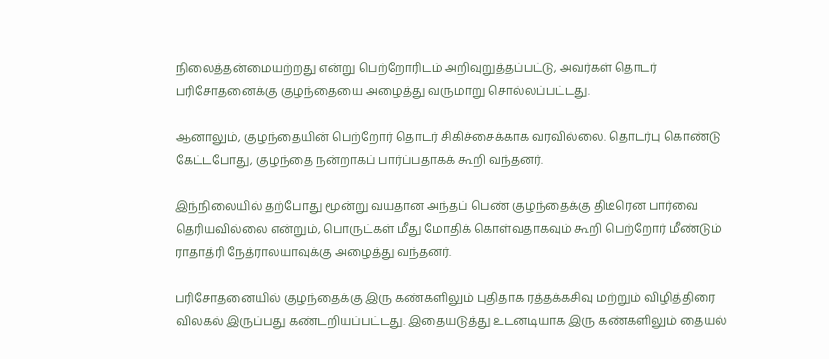நிலைத்தன்மையற்றது என்று பெற்றோரிடம் அறிவுறுத்தப்பட்டு, அவர்கள் தொடர் பரிசோதனைக்கு குழந்தையை அழைத்து வருமாறு சொல்லப்பட்டது.

ஆனாலும், குழந்தையின் பெற்றோர் தொடர் சிகிச்சைக்காக வரவில்லை. தொடர்பு கொண்டு கேட்டபோது, குழந்தை நன்றாகப் பார்ப்பதாகக் கூறி வந்தனர்.

இந்நிலையில் தற்போது மூன்று வயதான அந்தப் பெண் குழந்தைக்கு திடீரென பார்வை தெரியவில்லை என்றும், பொருட்கள் மீது மோதிக் கொள்வதாகவும் கூறி பெற்றோர் மீண்டும் ராதாத்ரி நேத்ராலயாவுக்கு அழைத்து வந்தனர்.

பரிசோதனையில் குழந்தைக்கு இரு கண்களிலும் புதிதாக ரத்தக்கசிவு மற்றும் விழித்திரை விலகல் இருப்பது கண்டறியப்பட்டது. இதையடுத்து உடனடியாக இரு கண்களிலும் தையல்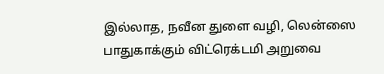இல்லாத, நவீன துளை வழி, லென்ஸை பாதுகாக்கும் விட்ரெக்டமி அறுவை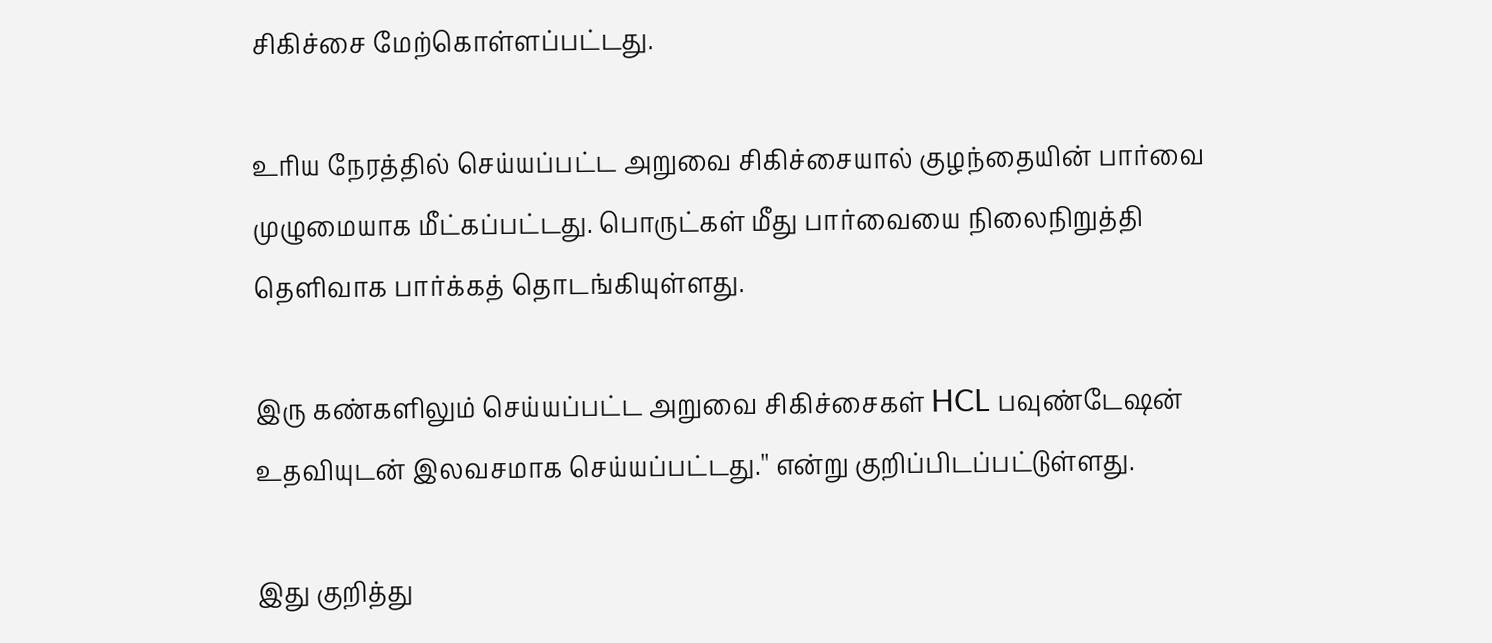சிகிச்சை மேற்கொள்ளப்பட்டது.

உரிய நேரத்தில் செய்யப்பட்ட அறுவை சிகிச்சையால் குழந்தையின் பார்வை முழுமையாக மீட்கப்பட்டது. பொருட்கள் மீது பார்வையை நிலைநிறுத்தி தெளிவாக பார்க்கத் தொடங்கியுள்ளது.

இரு கண்களிலும் செய்யப்பட்ட அறுவை சிகிச்சைகள் HCL பவுண்டேஷன் உதவியுடன் இலவசமாக செய்யப்பட்டது.'' என்று குறிப்பிடப்பட்டுள்ளது.

இது குறித்து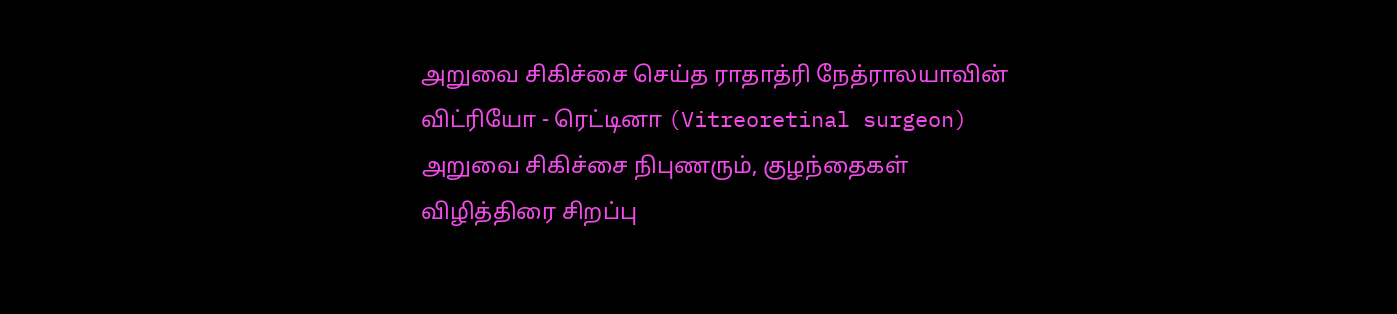அறுவை சிகிச்சை செய்த ராதாத்ரி நேத்ராலயாவின் விட்ரியோ - ரெட்டினா (Vitreoretinal surgeon) அறுவை சிகிச்சை நிபுணரும், குழந்தைகள் விழித்திரை சிறப்பு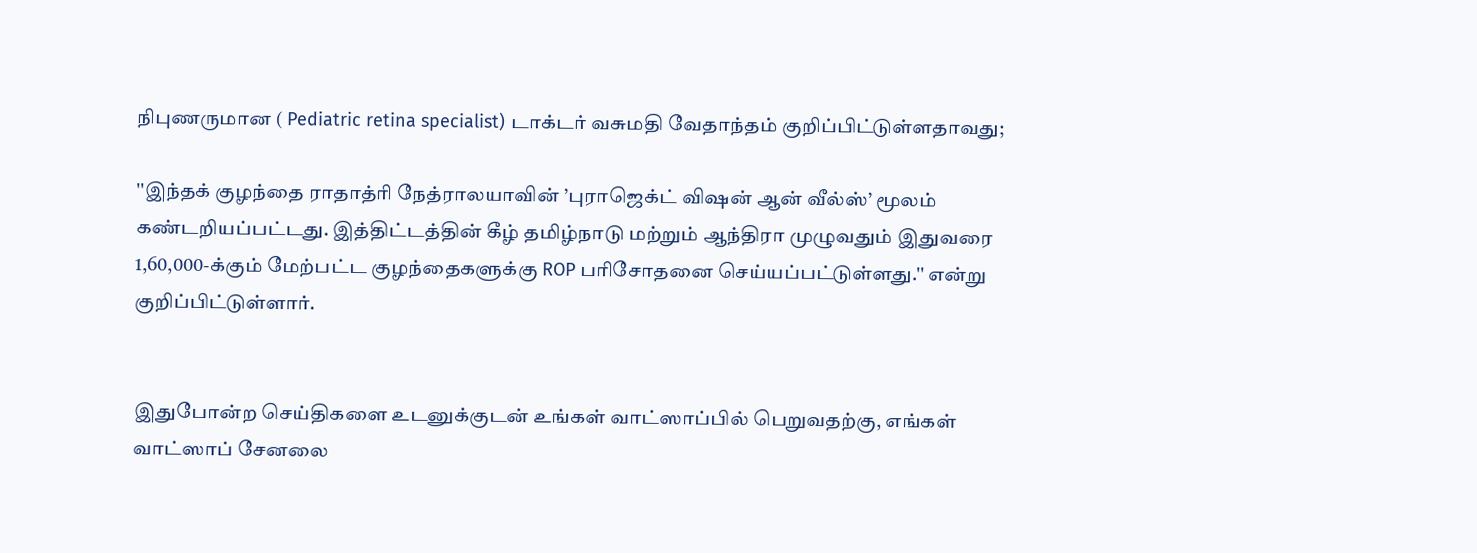நிபுணருமான ( Pediatric retina specialist) டாக்டர் வசுமதி வேதாந்தம் குறிப்பிட்டுள்ளதாவது;

''இந்தக் குழந்தை ராதாத்ரி நேத்ராலயாவின் ’புராஜெக்ட் விஷன் ஆன் வீல்ஸ்’ மூலம் கண்டறியப்பட்டது. இத்திட்டத்தின் கீழ் தமிழ்நாடு மற்றும் ஆந்திரா முழுவதும் இதுவரை 1,60,000-க்கும் மேற்பட்ட குழந்தைகளுக்கு ROP பரிசோதனை செய்யப்பட்டுள்ளது.'' என்று குறிப்பிட்டுள்ளார்.


இதுபோன்ற செய்திகளை உடனுக்குடன் உங்கள் வாட்ஸாப்பில் பெறுவதற்கு, எங்கள் வாட்ஸாப் சேனலை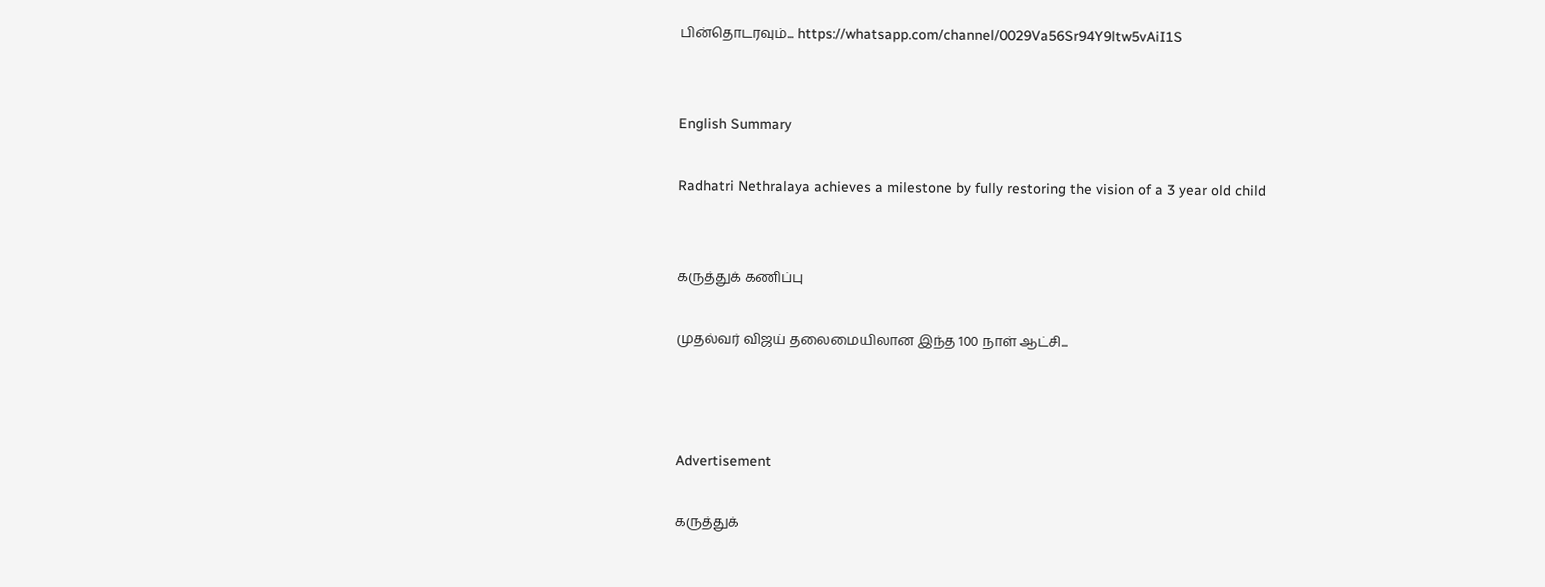பின்தொடரவும்... https://whatsapp.com/channel/0029Va56Sr94Y9ltw5vAiI1S


English Summary

Radhatri Nethralaya achieves a milestone by fully restoring the vision of a 3 year old child


கருத்துக் கணிப்பு

முதல்வர் விஜய் தலைமையிலான இந்த 100 நாள் ஆட்சி...



Advertisement

கருத்துக்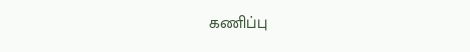கணிப்பு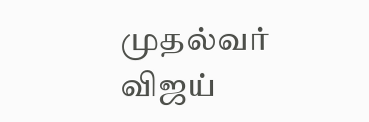முதல்வர் விஜய்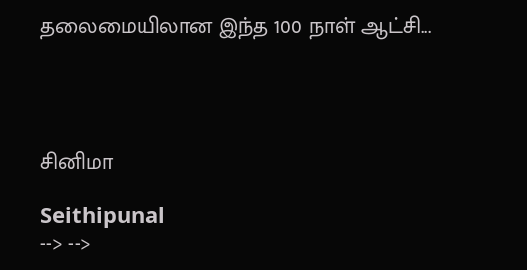தலைமையிலான இந்த 100 நாள் ஆட்சி...




சினிமா

Seithipunal
--> -->